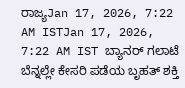ರಾಜ್ಯJan 17, 2026, 7:22 AM ISTJan 17, 2026, 7:22 AM IST ಬ್ಯಾನರ್ ಗಲಾಟೆ ಬೆನ್ನಲ್ಲೇ ಕೇಸರಿ ಪಡೆಯ ಬೃಹತ್ ಶಕ್ತಿ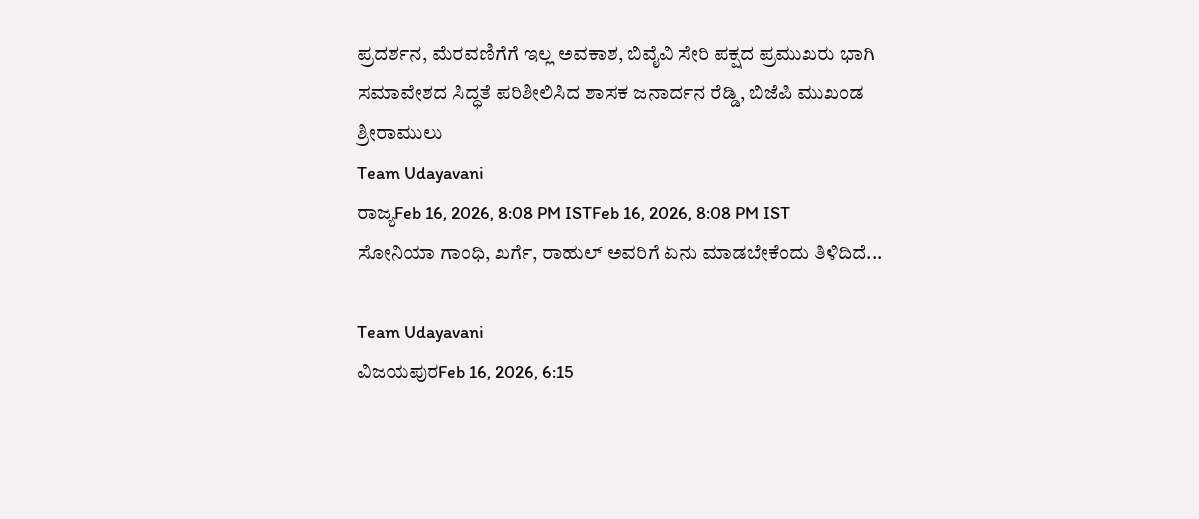ಪ್ರದರ್ಶನ, ಮೆರವಣಿಗೆಗೆ ಇಲ್ಲ ಅವಕಾಶ, ಬಿವೈವಿ ಸೇರಿ ಪಕ್ಷದ ಪ್ರಮುಖರು ಭಾಗಿ
ಸಮಾವೇಶದ ಸಿದ್ಧತೆ ಪರಿಶೀಲಿಸಿದ ಶಾಸಕ ಜನಾರ್ದನ ರೆಡ್ಡಿ, ಬಿಜೆಪಿ ಮುಖಂಡ ಶ್ರೀರಾಮುಲು
Team Udayavani
ರಾಜ್ಯFeb 16, 2026, 8:08 PM ISTFeb 16, 2026, 8:08 PM IST
ಸೋನಿಯಾ ಗಾಂಧಿ, ಖರ್ಗೆ, ರಾಹುಲ್ ಅವರಿಗೆ ಏನು ಮಾಡಬೇಕೆಂದು ತಿಳಿದಿದೆ...

Team Udayavani
ವಿಜಯಪುರFeb 16, 2026, 6:15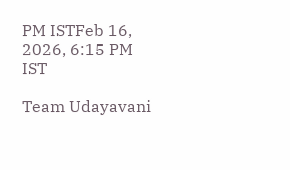PM ISTFeb 16, 2026, 6:15 PM IST

Team Udayavani